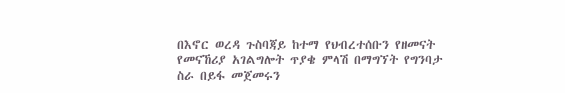በእኖር ወረዳ ጉስባጃይ ከተማ የህብረተሰቡን የዘመናት የመናኸሪያ አገልግሎት ጥያቄ ምላሽ በማግኘት የግንባታ ስራ በይፋ መጀመሩን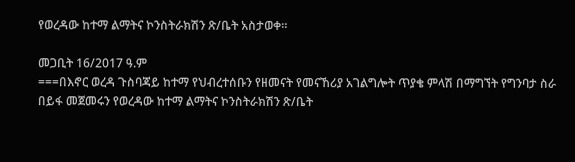የወረዳው ከተማ ልማትና ኮንስትራክሽን ጽ/ቤት አስታወቀ።

መጋቢት 16/2017 ዓ.ም
===በእኖር ወረዳ ጉስባጃይ ከተማ የህብረተሰቡን የዘመናት የመናኸሪያ አገልግሎት ጥያቄ ምላሽ በማግኘት የግንባታ ስራ በይፋ መጀመሩን የወረዳው ከተማ ልማትና ኮንስትራክሽን ጽ/ቤት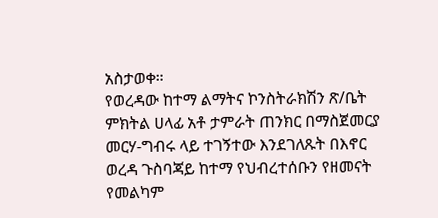አስታወቀ።
የወረዳው ከተማ ልማትና ኮንስትራክሽን ጽ/ቤት ምክትል ሀላፊ አቶ ታምራት ጠንክር በማስጀመርያ መርሃ-ግብሩ ላይ ተገኝተው እንደገለጹት በእኖር ወረዳ ጉስባጃይ ከተማ የህብረተሰቡን የዘመናት የመልካም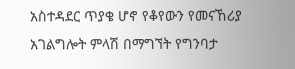አስተዳደር ጥያቄ ሆኖ የቆየውን የመናኸሪያ አገልግሎት ምላሽ በማግኘት የግንባታ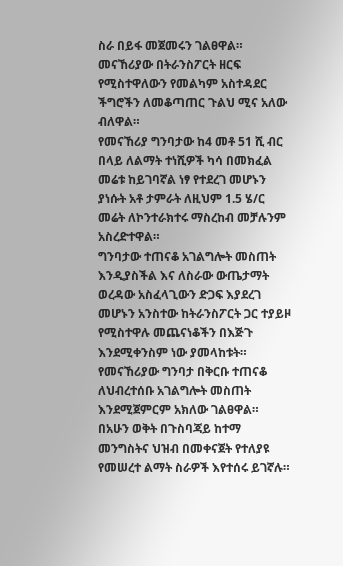ስራ በይፋ መጀመሩን ገልፀዋል።
መናኸሪያው በትራንስፖርት ዘርፍ የሚስተዋለውን የመልካም አስተዳደር ችግሮችን ለመቆጣጠር ጉልህ ሚና አለው ብለዋል።
የመናኸሪያ ግንባታው ከ4 መቶ 51 ሺ ብር በላይ ለልማት ተነሺዎች ካሳ በመክፈል መሬቱ ከይገባኛል ነፃ የተደረገ መሆኑን ያነሱት አቶ ታምራት ለዚህም 1.5 ሄ/ር መሬት ለኮንተራክተሩ ማስረከብ መቻሉንም አስረድተዋል።
ግንባታው ተጠናቆ አገልግሎት መስጠት እንዲያስችል እና ለስራው ውጤታማት ወረዳው አስፈላጊውን ድጋፍ እያደረገ መሆኑን አንስተው ከትራንስፖርት ጋር ተያይዞ የሚስተዋሉ መጨናነቆችን በእጅጉ እንደሚቀንስም ነው ያመላከቱት።
የመናኸሪያው ግንባታ በቅርቡ ተጠናቆ ለህብረተሰቡ አገልግሎት መስጠት እንደሚጀምርም አክለው ገልፀዋል።
በአሁን ወቅት በጉስባጃይ ከተማ መንግስትና ህዝብ በመቀናጀት የተለያዩ የመሠረተ ልማት ስራዎች እየተሰሩ ይገኛሉ።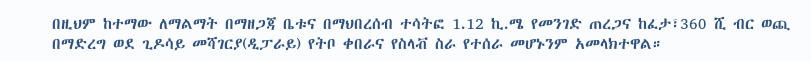በዚህም ከተማው ለማልማት በማዘጋጃ ቤቱና በማህበረሰብ ተሳትፎ 1.12 ኪ.ሜ የመንገድ ጠረጋና ከፈታ፣360 ሺ ብር ወጪ በማድረግ ወደ ጊዶሳይ መሻገርያ(ዲፓራይ) የትቦ ቀበራና የስላቭ ስራ የተሰራ መሆኑንም አመላክተዋል።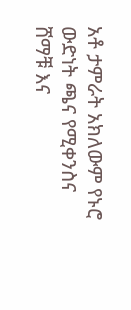አቶ ታምራት አክለውም የኑሮ ውድነት ጫና የሚቀንስና ሸማቹ እና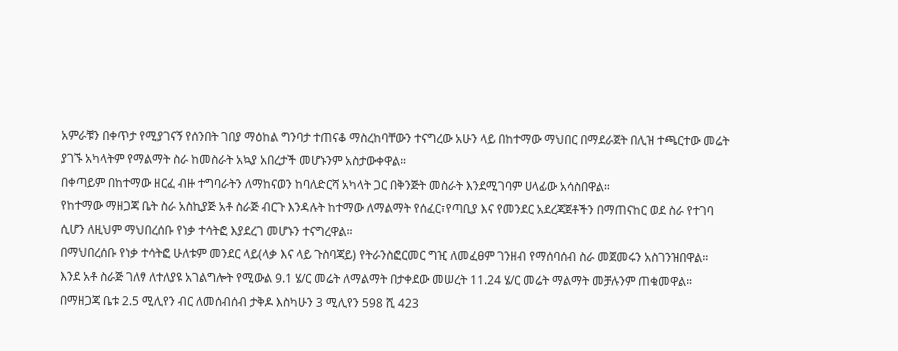አምራቹን በቀጥታ የሚያገናኝ የሰንበት ገበያ ማዕከል ግንባታ ተጠናቆ ማስረከባቸውን ተናግረው አሁን ላይ በከተማው ማህበር በማደራጀት በሊዝ ተጫርተው መሬት ያገኙ አካላትም የማልማት ስራ ከመስራት አኳያ አበረታች መሆኑንም አስታውቀዋል።
በቀጣይም በከተማው ዘርፈ ብዙ ተግባራትን ለማከናወን ከባለድርሻ አካላት ጋር በቅንጅት መስራት እንደሚገባም ሀላፊው አሳስበዋል።
የከተማው ማዘጋጃ ቤት ስራ አስኪያጅ አቶ ስራጅ ብርጉ እንዳሉት ከተማው ለማልማት የሰፈር፣የጣቢያ እና የመንደር አደረጃጀቶችን በማጠናከር ወደ ስራ የተገባ ሲሆን ለዚህም ማህበረሰቡ የነቃ ተሳትፎ እያደረገ መሆኑን ተናግረዋል።
በማህበረሰቡ የነቃ ተሳትፎ ሁለቱም መንደር ላይ(ላቃ እና ላይ ጉስባጃይ) የትራንስፎርመር ግዢ ለመፈፀም ገንዘብ የማሰባሰብ ስራ መጀመሩን አስገንዝበዋል።
እንደ አቶ ስራጅ ገለፃ ለተለያዩ አገልግሎት የሚውል 9.1 ሄ/ር መሬት ለማልማት በታቀደው መሠረት 11.24 ሄ/ር መሬት ማልማት መቻሉንም ጠቁመዋል።
በማዘጋጃ ቤቱ 2.5 ሚሊየን ብር ለመሰብሰብ ታቅዶ እስካሁን 3 ሚሊየን 598 ሺ 423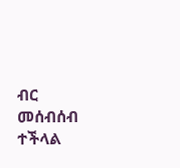ብር መሰብሰብ ተችላል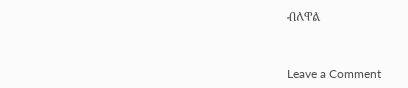ብለዋል


Leave a Comment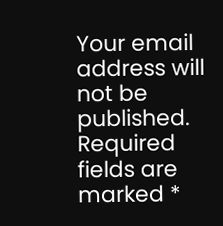Your email address will not be published. Required fields are marked *